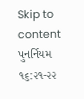Skip to content
પુનર્નિયમ ૧૬:૨૧-૨૨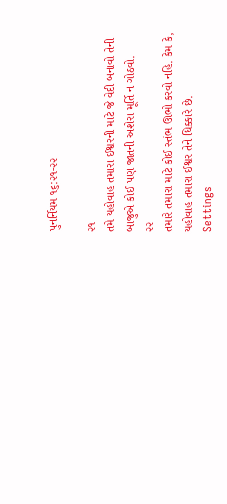પુનર્નિયમ ૧૬:૨૧-૨૨

૨૧
તમે યહોવાહ તમારા ઈશ્વરની માટે જે વેદી બનાવો તેની બાજુએ કોઈ પણ જાતની અશેરા મૂર્તિ ન ગોઠવો.
૨૨
તમારે તમારા માટે કોઈ સ્તંભ ઊભો કરવો નહિ. કેમ કે, યહોવાહ તમારા ઈશ્વર તેને ધિક્કારે છે.
Settings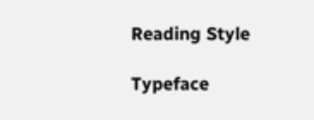Reading Style

Typeface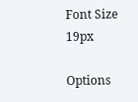Font Size 19px

Options